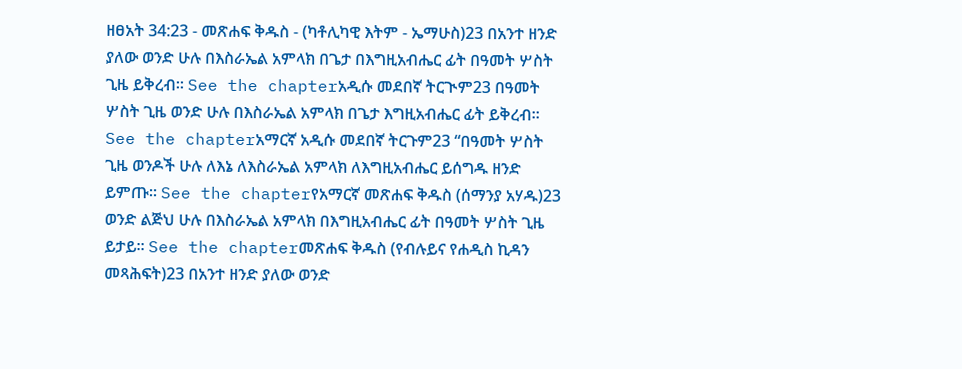ዘፀአት 34:23 - መጽሐፍ ቅዱስ - (ካቶሊካዊ እትም - ኤማሁስ)23 በአንተ ዘንድ ያለው ወንድ ሁሉ በእስራኤል አምላክ በጌታ በእግዚአብሔር ፊት በዓመት ሦስት ጊዜ ይቅረብ። See the chapterአዲሱ መደበኛ ትርጒም23 በዓመት ሦስት ጊዜ ወንድ ሁሉ በእስራኤል አምላክ በጌታ እግዚአብሔር ፊት ይቅረብ። See the chapterአማርኛ አዲሱ መደበኛ ትርጉም23 “በዓመት ሦስት ጊዜ ወንዶች ሁሉ ለእኔ ለእስራኤል አምላክ ለእግዚአብሔር ይሰግዱ ዘንድ ይምጡ። See the chapterየአማርኛ መጽሐፍ ቅዱስ (ሰማንያ አሃዱ)23 ወንድ ልጅህ ሁሉ በእስራኤል አምላክ በእግዚአብሔር ፊት በዓመት ሦስት ጊዜ ይታይ። See the chapterመጽሐፍ ቅዱስ (የብሉይና የሐዲስ ኪዳን መጻሕፍት)23 በአንተ ዘንድ ያለው ወንድ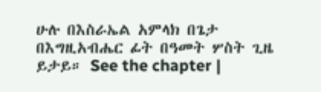ሁሉ በእስራኤል አምላክ በጌታ በእግዚአብሔር ፊት በዓመት ሦስት ጊዜ ይታይ። See the chapter |